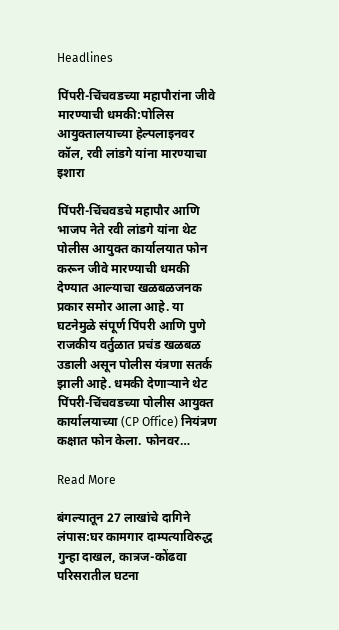Headlines

पिंपरी-चिंचवडच्या महापौरांना जीवे मारण्याची धमकी:पोलिस आयुक्तालयाच्या हेल्पलाइनवर कॉल, रवी लांडगे यांना मारण्याचा इशारा

पिंपरी-चिंचवडचे महापौर आणि भाजप नेते रवी लांडगे यांना थेट पोलीस आयुक्त कार्यालयात फोन करून जीवे मारण्याची धमकी देण्यात आल्याचा खळबळजनक प्रकार समोर आला आहे. या घटनेमुळे संपूर्ण पिंपरी आणि पुणे राजकीय वर्तुळात प्रचंड खळबळ उडाली असून पोलीस यंत्रणा सतर्क झाली आहे. धमकी देणाऱ्याने थेट पिंपरी-चिंचवडच्या पोलीस आयुक्त कार्यालयाच्या (CP Office) नियंत्रण कक्षात फोन केला. फोनवर…

Read More

बंगल्यातून 27 लाखांचे दागिने लंपास:घर कामगार दाम्पत्याविरुद्ध गुन्हा दाखल, कात्रज-कोंढवा परिसरातील घटना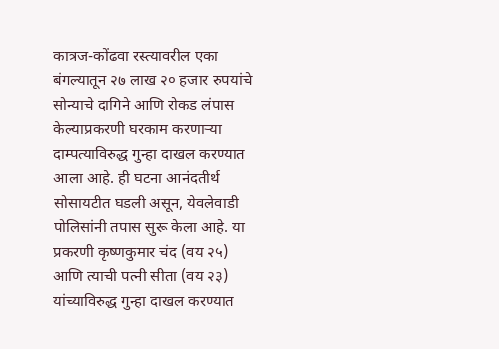कात्रज-कोंढवा रस्त्यावरील एका बंगल्यातून २७ लाख २० हजार रुपयांचे सोन्याचे दागिने आणि रोकड लंपास केल्याप्रकरणी घरकाम करणाऱ्या दाम्पत्याविरुद्ध गुन्हा दाखल करण्यात आला आहे. ही घटना आनंदतीर्थ सोसायटीत घडली असून, येवलेवाडी पोलिसांनी तपास सुरू केला आहे. या प्रकरणी कृष्णकुमार चंद (वय २५) आणि त्याची पत्नी सीता (वय २३) यांच्याविरुद्ध गुन्हा दाखल करण्यात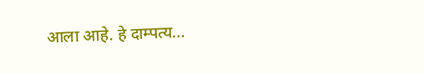आला आहे. हे दाम्पत्य…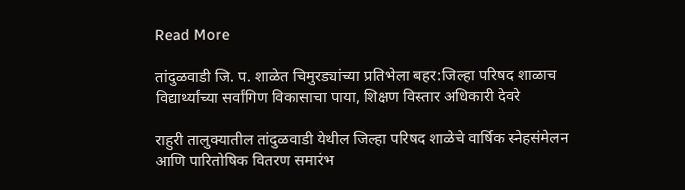Read More

तांदुळवाडी जि. प. शाळेत चिमुरड्यांच्या प्रतिभेला बहर:जिल्हा परिषद शाळाच विद्यार्थ्यांच्या सर्वांगिण विकासाचा पाया, शिक्षण विस्तार अधिकारी देवरे

राहुरी तालुक्यातील तांदुळवाडी येथील जिल्हा परिषद शाळेचे वार्षिक स्नेहसंमेलन आणि पारितोषिक वितरण समारंभ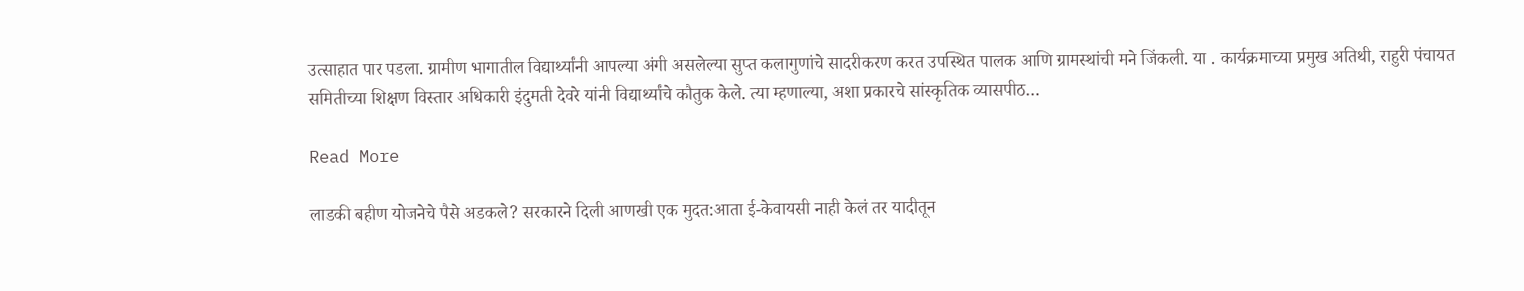उत्साहात पार पडला. ग्रामीण भागातील विद्यार्थ्यांनी आपल्या अंगी असलेल्या सुप्त कलागुणांचे सादरीकरण करत उपस्थित पालक आणि ग्रामस्थांची मने जिंकली. या . कार्यक्रमाच्या प्रमुख अतिथी, राहुरी पंचायत समितीच्या शिक्षण विस्तार अधिकारी इंदुमती देवरे यांनी विद्यार्थ्यांचे कौतुक केले. त्या म्हणाल्या, अशा प्रकारचे सांस्कृतिक व्यासपीठ…

Read More

लाडकी बहीण योजनेचे पैसे अडकले? सरकारने दिली आणखी एक मुदत:आता ई-केवायसी नाही केलं तर यादीतून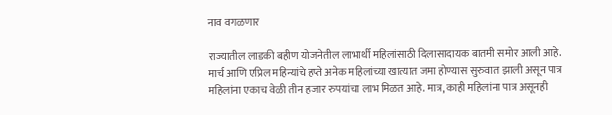नाव वगळणार

राज्यातील लाडकी बहीण योजनेतील लाभार्थी महिलांसाठी दिलासादायक बातमी समोर आली आहे. मार्च आणि एप्रिल महिन्यांचे हप्ते अनेक महिलांच्या खात्यात जमा होण्यास सुरुवात झाली असून पात्र महिलांना एकाच वेळी तीन हजार रुपयांचा लाभ मिळत आहे. मात्र, काही महिलांना पात्र असूनही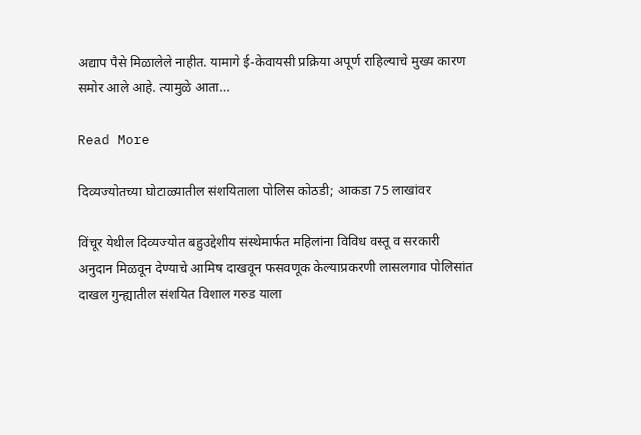अद्याप पैसे मिळालेले नाहीत. यामागे ई-केवायसी प्रक्रिया अपूर्ण राहिल्याचे मुख्य कारण समोर आले आहे. त्यामुळे आता…

Read More

दिव्यज्योतच्या घोटाळ्यातील संशयिताला पोलिस कोठडी; आकडा 75 लाखांवर

विंचूर येथील दिव्यज्योत बहुउद्देशीय संस्थेमार्फत महिलांना विविध वस्तू व सरकारी अनुदान मिळवून देण्याचे आमिष दाखवून फसवणूक केल्याप्रकरणी लासलगाव पोलिसांत दाखल गुन्ह्यातील संशयित विशाल गरुड याला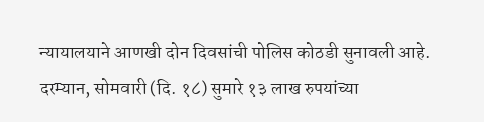न्यायालयाने आणखी दोन दिवसांची पोलिस कोठडी सुनावली आहे. दरम्यान, सोमवारी (दि. १८) सुमारे १३ लाख रुपयांच्या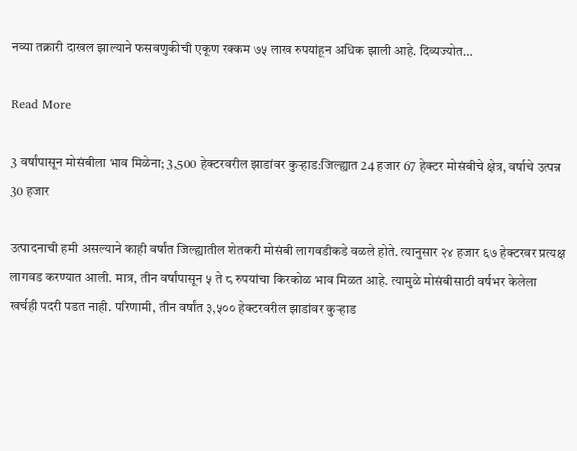नव्या तक्रारी दाखल झाल्याने फसवणुकीची एकूण रक्कम ७५ लाख रुपयांहून अधिक झाली आहे. दिव्यज्योत…

Read More

3 वर्षांपासून मोसंबीला भाव मिळेना; 3,500 हेक्टरवरील झाडांवर कुऱ्हाड:जिल्ह्यात 24 हजार 67 हेक्टर मोसंबीचे क्षेत्र, वर्षाचे उत्पन्न 30 हजार

उत्पादनाची हमी असल्याने काही वर्षांत जिल्ह्यातील शेतकरी मोसंबी लागवडीकडे वळले होते. त्यानुसार २४ हजार ६७ हेक्टरवर प्रत्यक्ष लागवड करण्यात आली. मात्र, तीन वर्षांपासून ५ ते ८ रुपयांचा किरकोळ भाव मिळत आहे. त्यामुळे मोसंबीसाठी वर्षभर केलेला खर्चही पदरी पडत नाही. परिणामी, तीन वर्षांत ३,५०० हेक्टरवरील झाडांवर कुऱ्हाड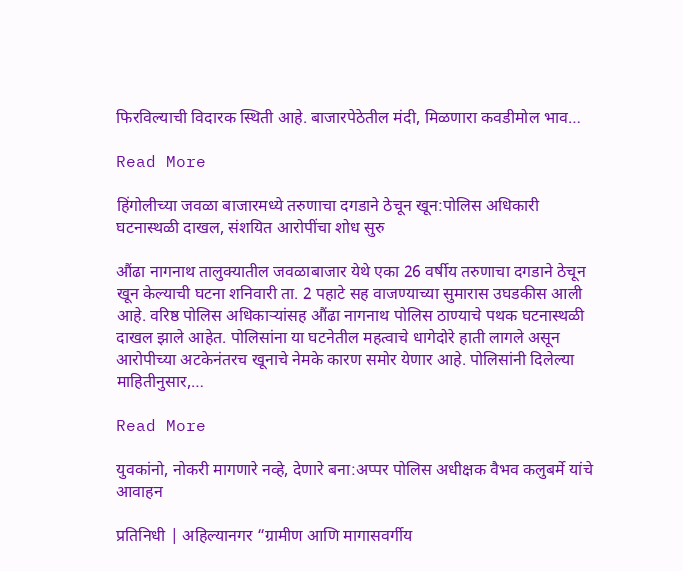फिरविल्याची विदारक स्थिती आहे. बाजारपेठेतील मंदी, मिळणारा कवडीमोल भाव…

Read More

हिंगोलीच्या जवळा बाजारमध्ये तरुणाचा दगडाने ठेचून खून:पोलिस अधिकारी घटनास्थळी दाखल, संशयित आरोपींचा शोध सुरु

औंढा नागनाथ तालुक्यातील जवळाबाजार येथे एका 26 वर्षीय तरुणाचा दगडाने ठेचून खून केल्याची घटना शनिवारी ता. 2 पहाटे सह वाजण्याच्या सुमारास उघडकीस आली आहे. वरिष्ठ पोलिस अधिकाऱ्यांसह औंढा नागनाथ पोलिस ठाण्याचे पथक घटनास्थळी दाखल झाले आहेत. पोलिसांना या घटनेतील महत्वाचे धागेदोरे हाती लागले असून आरोपीच्या अटकेनंतरच खूनाचे नेमके कारण समोर येणार आहे. पोलिसांनी दिलेल्या माहितीनुसार,…

Read More

युवकांनो, नोकरी मागणारे नव्हे, देणारे बना:अप्पर पोलिस अधीक्षक वैभव कलुबर्मे यांचे आवाहन

प्रतिनिधी | अहिल्यानगर “ग्रामीण आणि मागासवर्गीय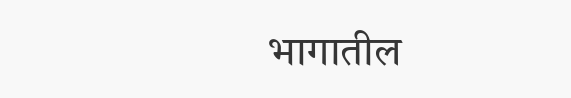भागातील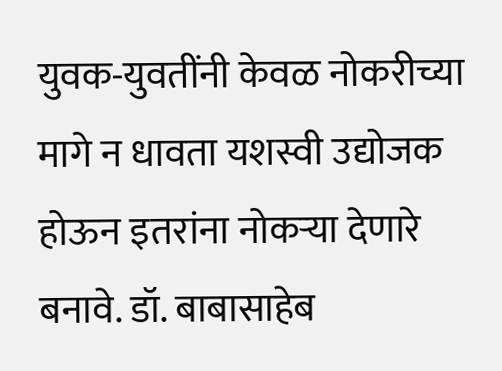युवक-युवतींनी केवळ नोकरीच्या मागे न धावता यशस्वी उद्योजक होऊन इतरांना नोकऱ्या देणारे बनावे. डॉ. बाबासाहेब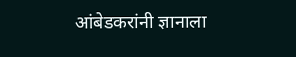आंबेडकरांनी ज्ञानाला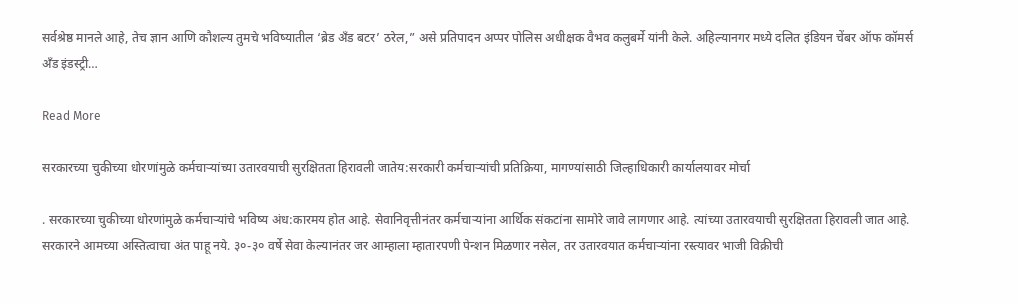सर्वश्रेष्ठ मानले आहे, तेच ज्ञान आणि कौशल्य तुमचे भविष्यातील ‘ब्रेड अँड बटर’ ठरेल,” असे प्रतिपादन अप्पर पोलिस अधीक्षक वैभव कलुबर्मे यांनी केले. अहिल्यानगर मध्ये दलित इंडियन चेंबर ऑफ कॉमर्स अँड इंडस्ट्री…

Read More

सरकारच्या चुकीच्या धोरणांमुळे कर्मचाऱ्यांच्या उतारवयाची सुरक्षितता हिरावली जातेय:सरकारी कर्मचाऱ्यांची प्रतिक्रिया, मागण्यांसाठी जिल्हाधिकारी कार्यालयावर मोर्चा

. सरकारच्या चुकीच्या धोरणांमुळे कर्मचाऱ्यांचे भविष्य अंध:कारमय होत आहे. सेवानिवृत्तीनंतर कर्मचाऱ्यांना आर्थिक संकटांना सामोरे जावे लागणार आहे. त्यांच्या उतारवयाची सुरक्षितता हिरावली जात आहे. सरकारने आमच्या अस्तित्वाचा अंत पाहू नये. ३०-३० वर्षे सेवा केल्यानंतर जर आम्हाला म्हातारपणी पेन्शन मिळणार नसेल, तर उतारवयात कर्मचाऱ्यांना रस्त्यावर भाजी विक्रीची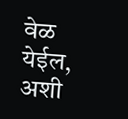वेळ येईल, अशी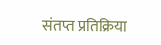संतप्त प्रतिक्रिया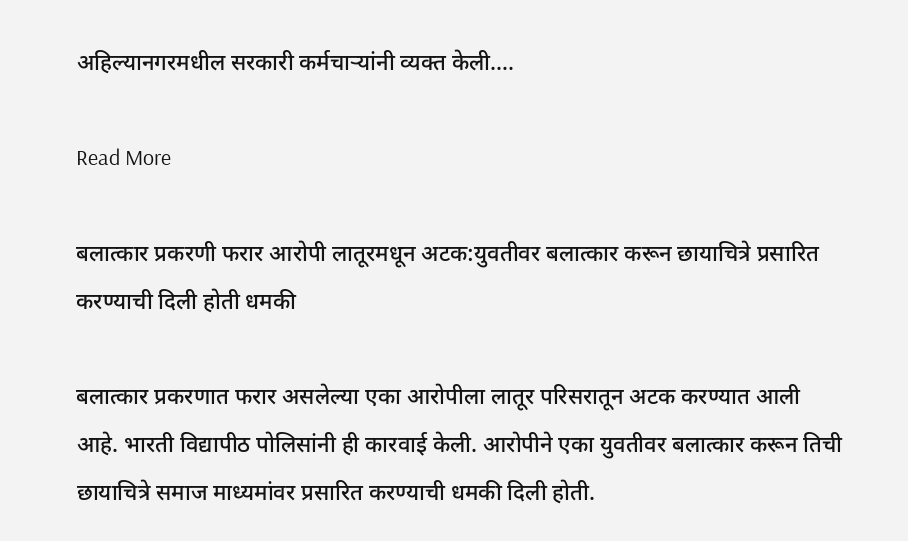अहिल्यानगरमधील सरकारी कर्मचाऱ्यांनी व्यक्त केली….

Read More

बलात्कार प्रकरणी फरार आरोपी लातूरमधून अटक:युवतीवर बलात्कार करून छायाचित्रे प्रसारित करण्याची दिली होती धमकी

बलात्कार प्रकरणात फरार असलेल्या एका आरोपीला लातूर परिसरातून अटक करण्यात आली आहे. भारती विद्यापीठ पोलिसांनी ही कारवाई केली. आरोपीने एका युवतीवर बलात्कार करून तिची छायाचित्रे समाज माध्यमांवर प्रसारित करण्याची धमकी दिली होती.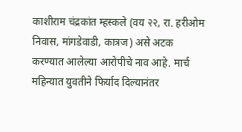काशीराम चंद्रकांत म्हस्कले (वय २२, रा. हरीओम निवास, मांगडेवाडी, कात्रज) असे अटक करण्यात आलेल्या आरोपीचे नाव आहे. मार्च महिन्यात युवतीने फिर्याद दिल्यानंतर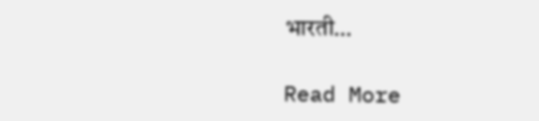भारती…

Read More